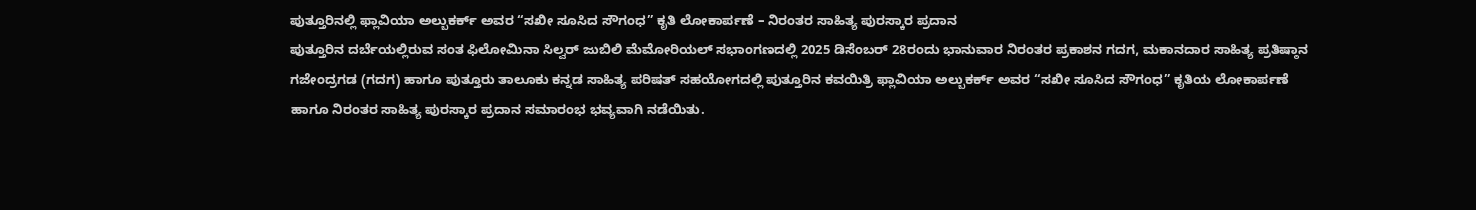ಪುತ್ತೂರಿನಲ್ಲಿ ಫ್ಲಾವಿಯಾ ಅಲ್ಬುಕರ್ಕ್ ಅವರ “ಸಖೀ ಸೂಸಿದ ಸೌಗಂಧ” ಕೃತಿ ಲೋಕಾರ್ಪಣೆ – ನಿರಂತರ ಸಾಹಿತ್ಯ ಪುರಸ್ಕಾರ ಪ್ರದಾನ
ಪುತ್ತೂರಿನ ದರ್ಬೆಯಲ್ಲಿರುವ ಸಂತ ಫಿಲೋಮಿನಾ ಸಿಲ್ವರ್ ಜುಬಿಲಿ ಮೆಮೋರಿಯಲ್ ಸಭಾಂಗಣದಲ್ಲಿ 2025 ಡಿಸೆಂಬರ್ 28ರಂದು ಭಾನುವಾರ ನಿರಂತರ ಪ್ರಕಾಶನ ಗದಗ, ಮಕಾನದಾರ ಸಾಹಿತ್ಯ ಪ್ರತಿಷ್ಠಾನ ಗಜೇಂದ್ರಗಡ (ಗದಗ) ಹಾಗೂ ಪುತ್ತೂರು ತಾಲೂಕು ಕನ್ನಡ ಸಾಹಿತ್ಯ ಪರಿಷತ್ ಸಹಯೋಗದಲ್ಲಿ ಪುತ್ತೂರಿನ ಕವಯಿತ್ರಿ ಫ್ಲಾವಿಯಾ ಅಲ್ಬುಕರ್ಕ್ ಅವರ “ಸಖೀ ಸೂಸಿದ ಸೌಗಂಧ” ಕೃತಿಯ ಲೋಕಾರ್ಪಣೆ ಹಾಗೂ ನಿರಂತರ ಸಾಹಿತ್ಯ ಪುರಸ್ಕಾರ ಪ್ರದಾನ ಸಮಾರಂಭ ಭವ್ಯವಾಗಿ ನಡೆಯಿತು.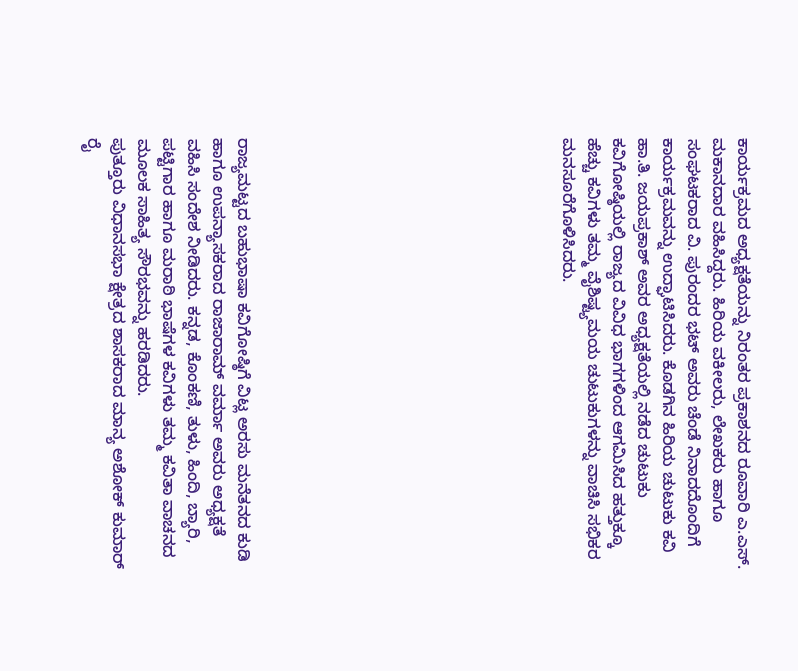ಕಾರ್ಯಕ್ರಮದ ಅಧ್ಯಕ್ಷತೆಯನ್ನು ನಿರಂತರ ಪ್ರಕಾಶನದ ರೂವಾರಿ ಎ.ಎಸ್. ಮಕಾನದಾರ ವಹಿಸಿದ್ದರು. ಹಿರಿಯ ವಕೀಲರು, ಲೇಖಕರು ಹಾಗೂ ಸಂಘಟಕರಾದ ವಿ. ಪುರಂದರ ಭಟ್ ಅವರು ಚೆಂಡೆ ನಿನಾದದೊಂದಿಗೆ ಕಾರ್ಯಕ್ರಮವನ್ನು ಉದ್ಘಾಟಿಸಿದರು. ಕೊಡಗಿನ ಹಿರಿಯ ಚುಟುಕು ಕವಿ ಹಾ.ತಿ. ಜಯಪ್ರಕಾಶ್ ಅವರ ಅಧ್ಯಕ್ಷತೆಯಲ್ಲಿ ನಡೆದ ಚುಟುಕು ಕವಿಗೋಷ್ಠಿಯಲ್ಲಿ ರಾಜ್ಯದ ವಿವಿಧ ಭಾಗಗಳಿಂದ ಆಗಮಿಸಿದ ಹತ್ತುಕ್ಕೂ ಹೆಚ್ಚು ಕವಿಗಳು ತಮ್ಮ ವೈಶಿಷ್ಟ್ಯಮಯ ಚುಟುಕುಗಳನ್ನು ವಾಚಿಸಿ ಸಭಿಕರ ಮನಸೂರೆಗೊಳಿಸಿದರು.












ರಾಜ್ಯಮಟ್ಟದ ಬಹುಭಾಷಾ ಕವಿಗೋಷ್ಠಿಗೆ ವಿಟ್ಲ ಅರಸು ಮನೆತನದ ಕುಡಿ ಹಾಗೂ ಉಪನ್ಯಾಸಕರಾದ ರಾಜಾರಾಮ್ ವರ್ಮಾ ಅವರು ಅಧ್ಯಕ್ಷತೆ ವಹಿಸಿ ಸಂದೇಶ ನೀಡಿದರು. ಕನ್ನಡ, ಕೊಂಕಣಿ, ತುಳು, ಹಿಂದಿ, ಬ್ಯಾರಿ, ಪಟ್ಟಿಗಾರ ಹಾಗೂ ಮರಾಠಿ ಭಾಷೆಗಳ ಕವಿಗಳು ತಮ್ಮ ಕವಿತಾ ವಾಚನದ ಮೂಲಕ ಸಾಹಿತ್ಯ ಸೌರಭವನ್ನು ಹರಡಿದರು.
ಪುತ್ತೂರು ವಿಧಾನಸಭಾ ಕ್ಷೇತ್ರದ ಶಾಸಕರಾದ ಮಾನ್ಯ ಅಶೋಕ್ ಕುಮಾರ್ ರೈ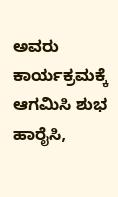ಅವರು ಕಾರ್ಯಕ್ರಮಕ್ಕೆ ಆಗಮಿಸಿ ಶುಭ ಹಾರೈಸಿ,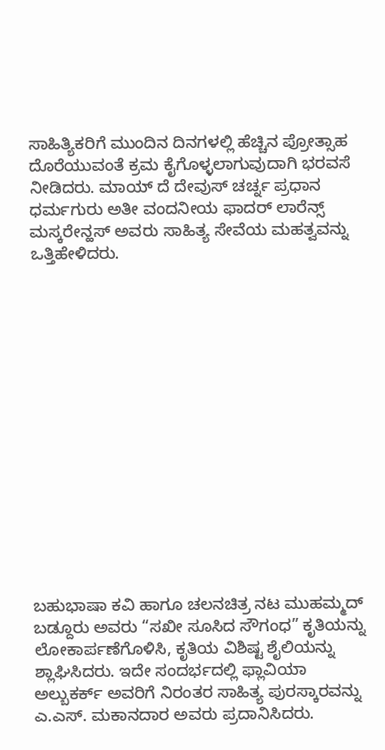ಸಾಹಿತ್ಯಿಕರಿಗೆ ಮುಂದಿನ ದಿನಗಳಲ್ಲಿ ಹೆಚ್ಚಿನ ಪ್ರೋತ್ಸಾಹ ದೊರೆಯುವಂತೆ ಕ್ರಮ ಕೈಗೊಳ್ಳಲಾಗುವುದಾಗಿ ಭರವಸೆ ನೀಡಿದರು. ಮಾಯ್ ದೆ ದೇವುಸ್ ಚರ್ಚ್ನ ಪ್ರಧಾನ ಧರ್ಮಗುರು ಅತೀ ವಂದನೀಯ ಫಾದರ್ ಲಾರೆನ್ಸ್ ಮಸ್ಕರೇನ್ಹಸ್ ಅವರು ಸಾಹಿತ್ಯ ಸೇವೆಯ ಮಹತ್ವವನ್ನು ಒತ್ತಿಹೇಳಿದರು.















ಬಹುಭಾಷಾ ಕವಿ ಹಾಗೂ ಚಲನಚಿತ್ರ ನಟ ಮುಹಮ್ಮದ್ ಬಡ್ದೂರು ಅವರು “ಸಖೀ ಸೂಸಿದ ಸೌಗಂಧ” ಕೃತಿಯನ್ನು ಲೋಕಾರ್ಪಣೆಗೊಳಿಸಿ, ಕೃತಿಯ ವಿಶಿಷ್ಟ ಶೈಲಿಯನ್ನು ಶ್ಲಾಘಿಸಿದರು. ಇದೇ ಸಂದರ್ಭದಲ್ಲಿ ಫ್ಲಾವಿಯಾ ಅಲ್ಬುಕರ್ಕ್ ಅವರಿಗೆ ನಿರಂತರ ಸಾಹಿತ್ಯ ಪುರಸ್ಕಾರವನ್ನು ಎ.ಎಸ್. ಮಕಾನದಾರ ಅವರು ಪ್ರದಾನಿಸಿದರು.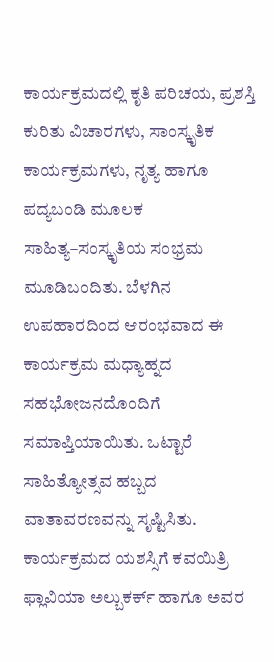ಕಾರ್ಯಕ್ರಮದಲ್ಲಿ ಕೃತಿ ಪರಿಚಯ, ಪ್ರಶಸ್ತಿ ಕುರಿತು ವಿಚಾರಗಳು, ಸಾಂಸ್ಕೃತಿಕ ಕಾರ್ಯಕ್ರಮಗಳು, ನೃತ್ಯ ಹಾಗೂ ಪದ್ಯಬಂಡಿ ಮೂಲಕ ಸಾಹಿತ್ಯ–ಸಂಸ್ಕೃತಿಯ ಸಂಭ್ರಮ ಮೂಡಿಬಂದಿತು. ಬೆಳಗಿನ ಉಪಹಾರದಿಂದ ಆರಂಭವಾದ ಈ ಕಾರ್ಯಕ್ರಮ ಮಧ್ಯಾಹ್ನದ ಸಹಭೋಜನದೊಂದಿಗೆ ಸಮಾಪ್ತಿಯಾಯಿತು. ಒಟ್ಟಾರೆ ಸಾಹಿತ್ಯೋತ್ಸವ ಹಬ್ಬದ ವಾತಾವರಣವನ್ನು ಸೃಷ್ಟಿಸಿತು.
ಕಾರ್ಯಕ್ರಮದ ಯಶಸ್ಸಿಗೆ ಕವಯಿತ್ರಿ ಫ್ಲಾವಿಯಾ ಅಲ್ಬುಕರ್ಕ್ ಹಾಗೂ ಅವರ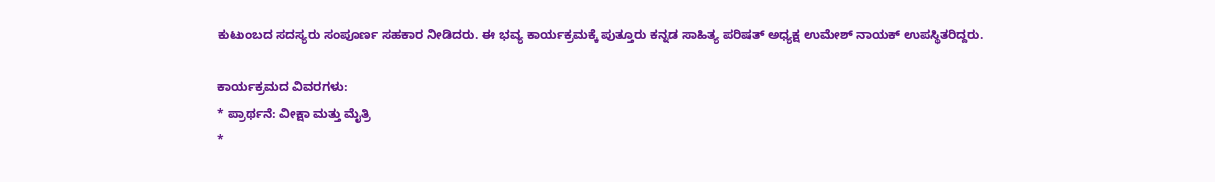ಕುಟುಂಬದ ಸದಸ್ಯರು ಸಂಪೂರ್ಣ ಸಹಕಾರ ನೀಡಿದರು. ಈ ಭವ್ಯ ಕಾರ್ಯಕ್ರಮಕ್ಕೆ ಪುತ್ತೂರು ಕನ್ನಡ ಸಾಹಿತ್ಯ ಪರಿಷತ್ ಅಧ್ಯಕ್ಷ ಉಮೇಶ್ ನಾಯಕ್ ಉಪಸ್ಥಿತರಿದ್ದರು.

ಕಾರ್ಯಕ್ರಮದ ವಿವರಗಳು:
* ಪ್ರಾರ್ಥನೆ: ವೀಕ್ಷಾ ಮತ್ತು ಮೈತ್ರಿ
*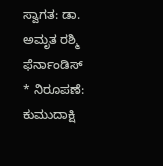ಸ್ವಾಗತ: ಡಾ. ಅಮೃತ ರಶ್ಮಿ ಫೆರ್ನಾಂಡಿಸ್
* ನಿರೂಪಣೆ: ಕುಮುದಾಕ್ಷಿ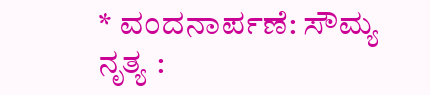* ವಂದನಾರ್ಪಣೆ: ಸೌಮ್ಯ
ನೃತ್ಯ :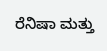ರೆನಿಷಾ ಮತ್ತು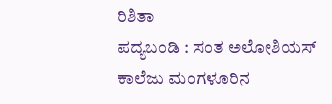ರಿಶಿತಾ
ಪದ್ಯಬಂಡಿ : ಸಂತ ಅಲೋಶಿಯಸ್ ಕಾಲೆಜು ಮಂಗಳೂರಿನ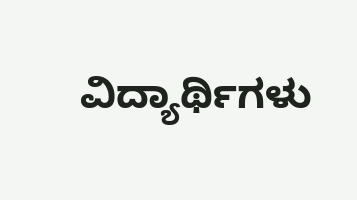ವಿದ್ಯಾರ್ಥಿಗಳು